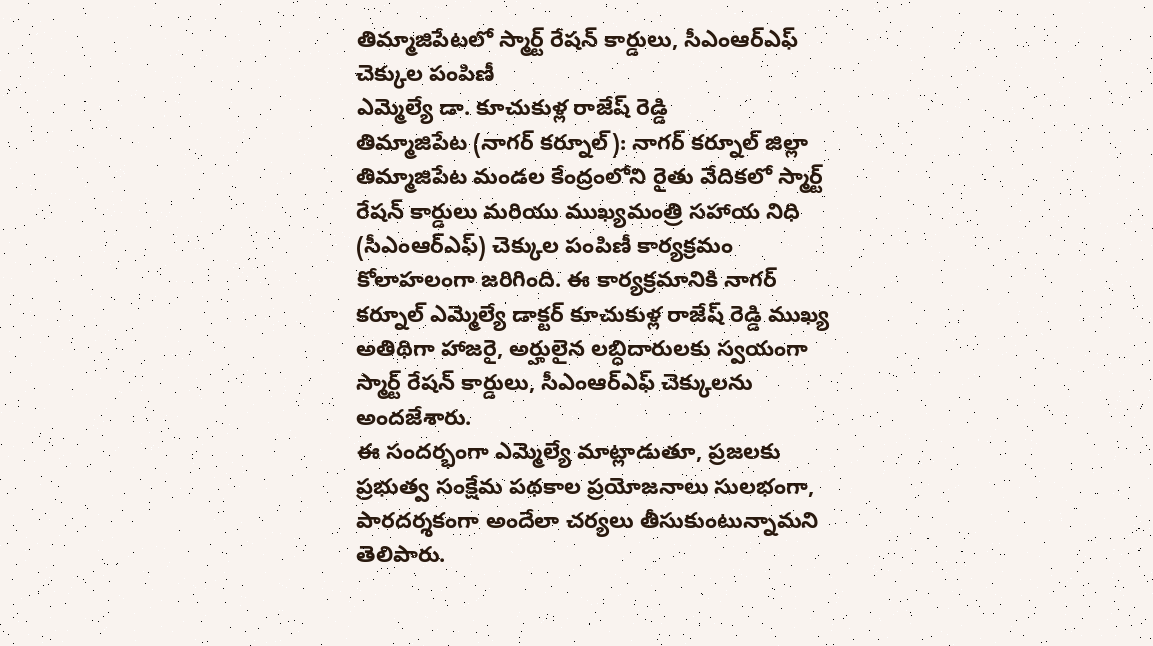తిమ్మాజిపేటలో స్మార్ట్ రేషన్ కార్డులు, సీఎంఆర్ఎఫ్ చెక్కుల పంపిణీ
ఎమ్మెల్యే డా. కూచుకుళ్ల రాజేష్ రెడ్డి
తిమ్మాజిపేట (నాగర్ కర్నూల్): నాగర్ కర్నూల్ జిల్లా తిమ్మాజిపేట మండల కేంద్రంలోని రైతు వేదికలో స్మార్ట్ రేషన్ కార్డులు మరియు ముఖ్యమంత్రి సహాయ నిధి (సీఎంఆర్ఎఫ్) చెక్కుల పంపిణీ కార్యక్రమం కోలాహలంగా జరిగింది. ఈ కార్యక్రమానికి నాగర్ కర్నూల్ ఎమ్మెల్యే డాక్టర్ కూచుకుళ్ల రాజేష్ రెడ్డి ముఖ్య అతిథిగా హాజరై, అర్హులైన లబ్ధిదారులకు స్వయంగా స్మార్ట్ రేషన్ కార్డులు, సీఎంఆర్ఎఫ్ చెక్కులను అందజేశారు.
ఈ సందర్భంగా ఎమ్మెల్యే మాట్లాడుతూ, ప్రజలకు ప్రభుత్వ సంక్షేమ పథకాల ప్రయోజనాలు సులభంగా, పారదర్శకంగా అందేలా చర్యలు తీసుకుంటున్నామని తెలిపారు.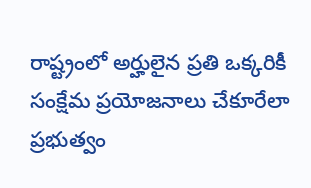రాష్ట్రంలో అర్హులైన ప్రతి ఒక్కరికీ సంక్షేమ ప్రయోజనాలు చేకూరేలా ప్రభుత్వం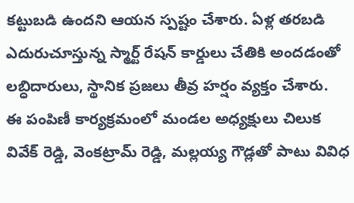కట్టుబడి ఉందని ఆయన స్పష్టం చేశారు. ఏళ్ల తరబడి ఎదురుచూస్తున్న స్మార్ట్ రేషన్ కార్డులు చేతికి అందడంతో లబ్ధిదారులు, స్థానిక ప్రజలు తీవ్ర హర్షం వ్యక్తం చేశారు.
ఈ పంపిణీ కార్యక్రమంలో మండల అధ్యక్షులు చిలుక వివేక్ రెడ్డి, వెంకట్రామ్ రెడ్డి, మల్లయ్య గౌడ్లతో పాటు వివిధ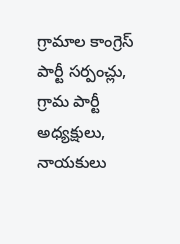గ్రామాల కాంగ్రెస్ పార్టీ సర్పంచ్లు, గ్రామ పార్టీ అధ్యక్షులు, నాయకులు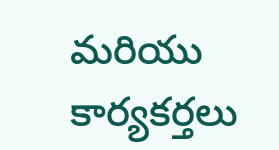మరియు కార్యకర్తలు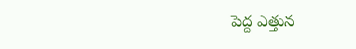పెద్ద ఎత్తున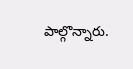పాల్గొన్నారు.